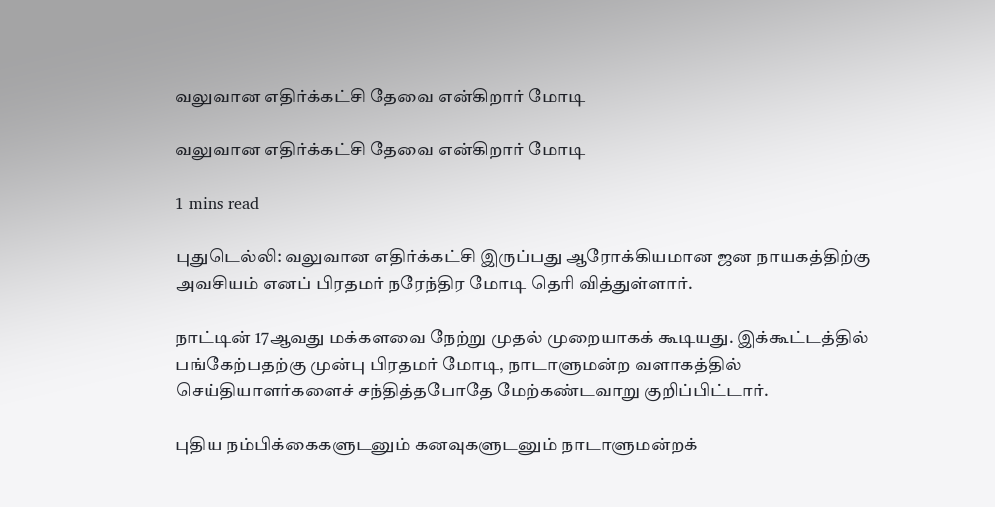வலுவான எதிர்க்கட்சி தேவை என்கிறார் மோடி

வலுவான எதிர்க்கட்சி தேவை என்கிறார் மோடி

1 mins read

புதுடெல்லி: வலுவான எதிர்க்கட்சி இருப்பது ஆரோக்கியமான ஜன நாயகத்திற்கு அவசியம் எனப் பிரதமர் நரேந்திர மோடி தெரி வித்துள்ளார்.

நாட்டின் 17ஆவது மக்களவை நேற்று முதல் முறையாகக் கூடியது. இக்கூட்டத்தில் பங்கேற்பதற்கு முன்பு பிரதமர் மோடி, நாடாளுமன்ற வளாகத்தில் செய்தியாளர்களைச் சந்தித்தபோதே மேற்கண்டவாறு குறிப்பிட்டார்.

புதிய நம்பிக்கைகளுடனும் கனவுகளுடனும் நாடாளுமன்றக்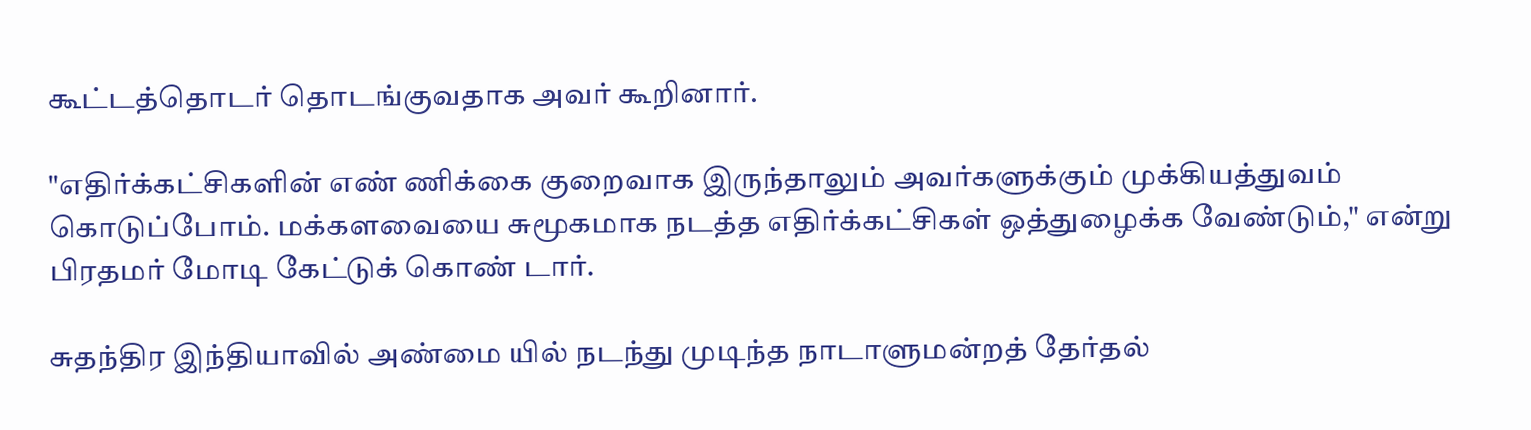கூட்டத்தொடர் தொடங்குவதாக அவர் கூறினார்.

"எதிர்க்கட்சிகளின் எண் ணிக்கை குறைவாக இருந்தாலும் அவர்களுக்கும் முக்கியத்துவம் கொடுப்போம். மக்களவையை சுமூகமாக நடத்த எதிர்க்கட்சிகள் ஒத்துழைக்க வேண்டும்," என்று பிரதமர் மோடி கேட்டுக் கொண் டார்.

சுதந்திர இந்தியாவில் அண்மை யில் நடந்து முடிந்த நாடாளுமன்றத் தேர்தல்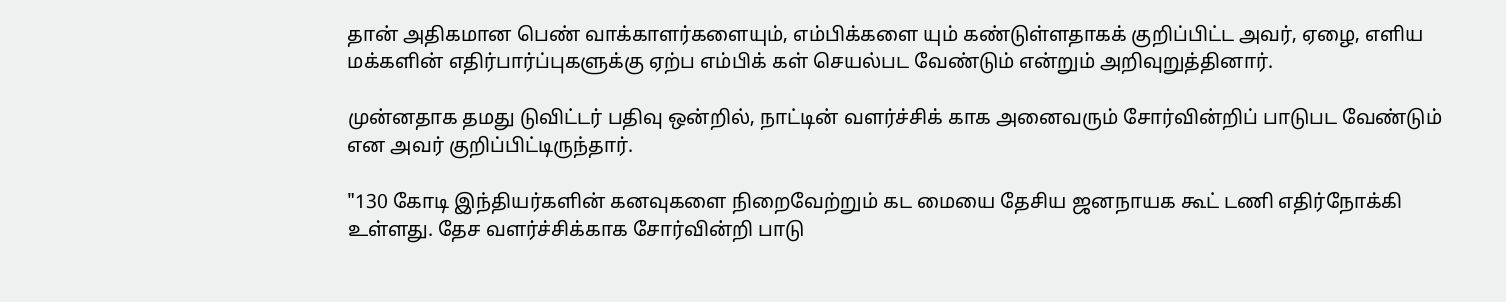தான் அதிகமான பெண் வாக்காளர்களையும், எம்பிக்களை யும் கண்டுள்ளதாகக் குறிப்பிட்ட அவர், ஏழை, எளிய மக்களின் எதிர்பார்ப்புகளுக்கு ஏற்ப எம்பிக் கள் செயல்பட வேண்டும் என்றும் அறிவுறுத்தினார்.

முன்னதாக தமது டுவிட்டர் பதிவு ஒன்றில், நாட்டின் வளர்ச்சிக் காக அனைவரும் சோர்வின்றிப் பாடுபட வேண்டும் என அவர் குறிப்பிட்டிருந்தார்.

"130 கோடி இந்தியர்களின் கனவுகளை நிறைவேற்றும் கட மையை தேசிய ஜனநாயக கூட் டணி எதிர்நோக்கி உள்ளது. தேச வளர்ச்சிக்காக சோர்வின்றி பாடு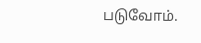படுவோம்.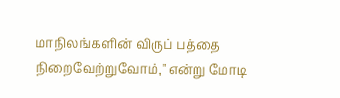மாநிலங்களின் விருப் பத்தை நிறைவேற்றுவோம்," என்று மோடி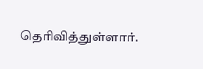தெரிவித்துள்ளார்.